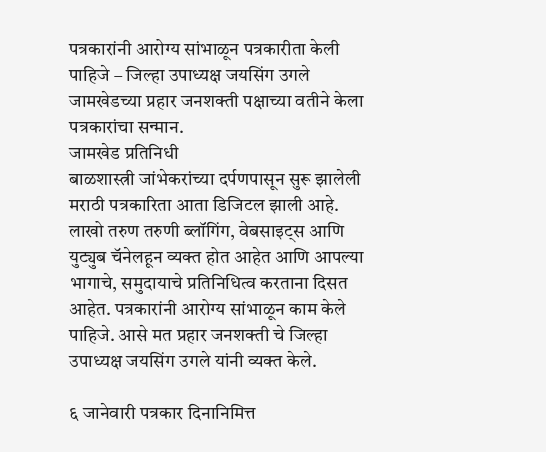पत्रकारांनी आरोग्य सांभाळून पत्रकारीता केली पाहिजे – जिल्हा उपाध्यक्ष जयसिंग उगले
जामखेडच्या प्रहार जनशक्ती पक्षाच्या वतीने केला पत्रकारांचा सन्मान.
जामखेड प्रतिनिधी
बाळशास्त्री जांभेकरांच्या दर्पणपासून सुरू झालेली मराठी पत्रकारिता आता डिजिटल झाली आहे. लाखो तरुण तरुणी ब्लॉगिंग, वेबसाइट्स आणि युट्युब चॅनेलहून व्यक्त होत आहेत आणि आपल्या भागाचे, समुदायाचे प्रतिनिधित्व करताना दिसत आहेत. पत्रकारांनी आरोग्य सांभाळून काम केले पाहिजे. आसे मत प्रहार जनशक्ती चे जिल्हा उपाध्यक्ष जयसिंग उगले यांनी व्यक्त केले.

६ जानेवारी पत्रकार दिनानिमित्त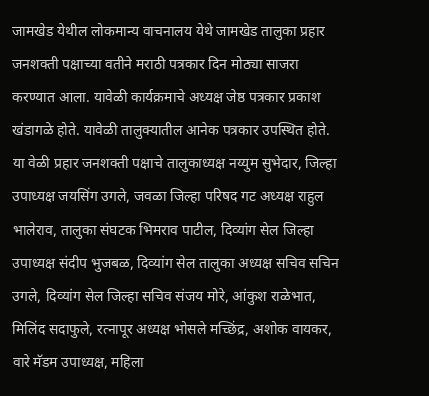जामखेड येथील लोकमान्य वाचनालय येथे जामखेड तालुका प्रहार जनशक्ती पक्षाच्या वतीने मराठी पत्रकार दिन मोठ्या साजरा करण्यात आला. यावेळी कार्यक्रमाचे अध्यक्ष जेष्ठ पत्रकार प्रकाश खंडागळे होते. यावेळी तालुक्यातील आनेक पत्रकार उपस्थित होते.
या वेळी प्रहार जनशक्ती पक्षाचे तालुकाध्यक्ष नय्युम सुभेदार, जिल्हा उपाध्यक्ष जयसिंग उगले, जवळा जिल्हा परिषद गट अध्यक्ष राहुल भालेराव, तालुका संघटक भिमराव पाटील, दिव्यांग सेल जिल्हा उपाध्यक्ष संदीप भुजबळ, दिव्यांग सेल तालुका अध्यक्ष सचिव सचिन उगले, दिव्यांग सेल जिल्हा सचिव संजय मोरे, आंकुश राळेभात, मिलिंद सदाफुले, रत्नापूर अध्यक्ष भोसले मच्छिंद्र, अशोक वायकर, वारे मॅडम उपाध्यक्ष, महिला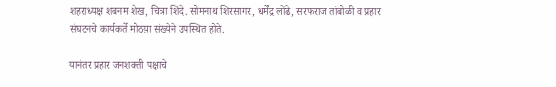शहराध्यक्ष शबनम शेख, चित्रा शिंदे. सोमनाथ शिरसागर, धर्मेंद्र लोंढे, सरफराज तांबोळी व प्रहार संघटनचे कार्यकर्ते मोठय़ा संख्येने उपस्थित होते.

यानंतर प्रहार जनशक्ती पक्षाचे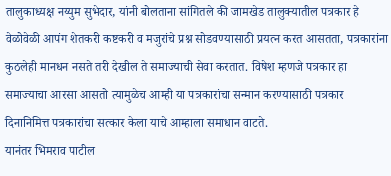तालुकाध्यक्ष नय्युम सुभेदार, यांनी बोलताना सांगितले की जामखेड तालुक्यातील पत्रकार हे वेळोवेळी आपंग शेतकरी कष्टकरी व मजुरांचे प्रश्न सोडवण्यासाठी प्रयत्न करत आसतता, पत्रकारांना कुठलेही मानधन नसते तरी देखील ते समाज्याची सेवा करतात. विषेश म्हणजे पत्रकार हा समाज्याचा आरसा आसतो त्यामुळेच आम्ही या पत्रकारांचा सन्मान करण्यासाठी पत्रकार दिनानिमित्त पत्रकारांचा सत्कार केला याचे आम्हाला समाधान वाटते.
यानंतर भिमराव पाटील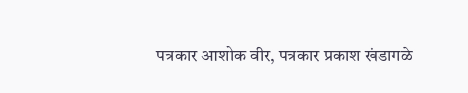पत्रकार आशोक वीर, पत्रकार प्रकाश खंडागळे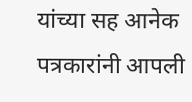यांच्या सह आनेक पत्रकारांनी आपली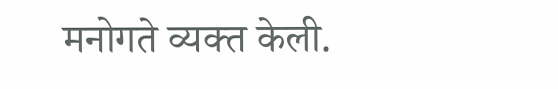मनोगते व्यक्त केली.